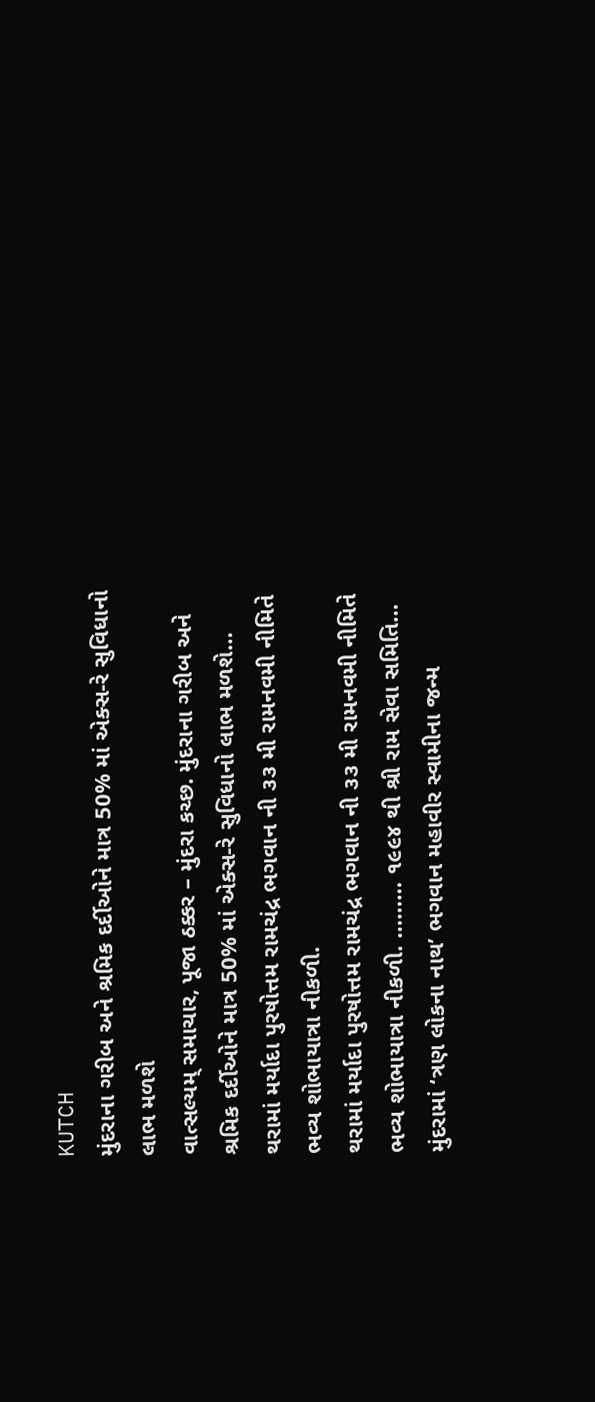KUTCH
મુંદરાના ગરીબ અને શ્રમિક દર્દીઓને માત્ર 50% માં એક્સ-રે સુવિધાનો લાભ મળશે
વાત્સલ્યમ્ સમાચાર, પૂજા ઠક્કર – મુંદરા કચ્છ. મુંદરાના ગરીબ અને શ્રમિક દર્દીઓને માત્ર 50% માં એક્સ-રે સુવિધાનો લાભ મળશે…
થરામાં મર્યાદા પુરષોત્તમ રામચંદ્ર ભગવાન ની ૩૩ મી રામનવમી નીમિતે ભવ્ય શોભાયાત્રા નીકળી.
થરામાં મર્યાદા પુરષોત્તમ રામચંદ્ર ભગવાન ની ૩૩ મી રામનવમી નીમિતે ભવ્ય શોભાયાત્રા નીકળી. ……… ૧૯૯૪ થી શ્રી રામ સેવા સમિતિ…
મુંદરામાં ‘ત્રણ લોકના નાથ’ ભગવાન મહાવીર સ્વામીના જન્મ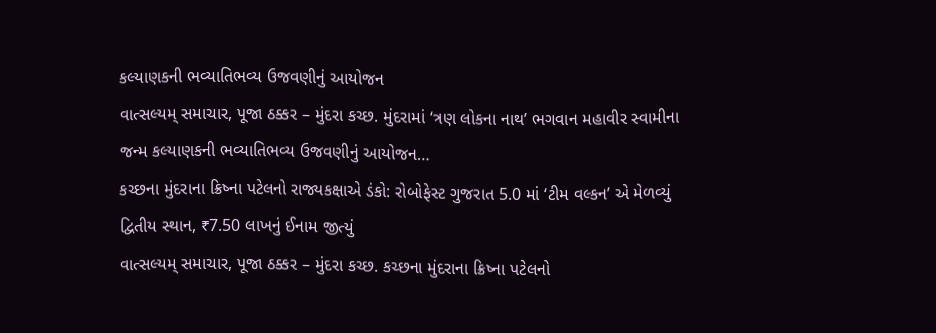કલ્યાણકની ભવ્યાતિભવ્ય ઉજવણીનું આયોજન
વાત્સલ્યમ્ સમાચાર, પૂજા ઠક્કર – મુંદરા કચ્છ. મુંદરામાં ‘ત્રણ લોકના નાથ’ ભગવાન મહાવીર સ્વામીના જન્મ કલ્યાણકની ભવ્યાતિભવ્ય ઉજવણીનું આયોજન…
કચ્છના મુંદરાના ક્રિષ્ના પટેલનો રાજ્યકક્ષાએ ડંકો: રોબોફેસ્ટ ગુજરાત 5.0 માં ‘ટીમ વલ્કન’ એ મેળવ્યું દ્વિતીય સ્થાન, ₹7.50 લાખનું ઈનામ જીત્યું
વાત્સલ્યમ્ સમાચાર, પૂજા ઠક્કર – મુંદરા કચ્છ. કચ્છના મુંદરાના ક્રિષ્ના પટેલનો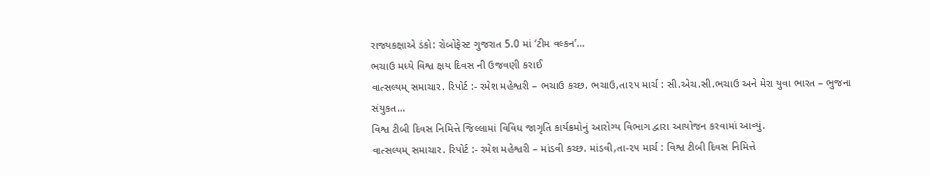રાજ્યકક્ષાએ ડંકો: રોબોફેસ્ટ ગુજરાત 5.0 માં ‘ટીમ વલ્કન’…
ભચાઉ મધ્યે વિશ્વ ક્ષય દિવસ ની ઉજવણી કરાઈ
વાત્સલ્યમ્ સમાચાર. રિપોર્ટ :- રમેશ મહેશ્વરી – ભચાઉ કચ્છ. ભચાઉ,તા૨૫ માર્ચ : સી.એચ.સી.ભચાઉ અને મેરા યુવા ભારત – ભુજના સંયુકત…
વિશ્વ ટીબી દિવસ નિમિત્તે જિલ્લામાં વિવિધ જાગૃતિ કાર્યક્રમોનું આરોગ્ય વિભાગ દ્વારા આયોજન કરવામાં આવ્યું.
વાત્સલ્યમ્ સમાચાર. રિપોર્ટ :- રમેશ મહેશ્વરી – માંડવી કચ્છ. માંડવી,તા-૨૫ માર્ચ : વિશ્વ ટીબી દિવસ નિમિત્તે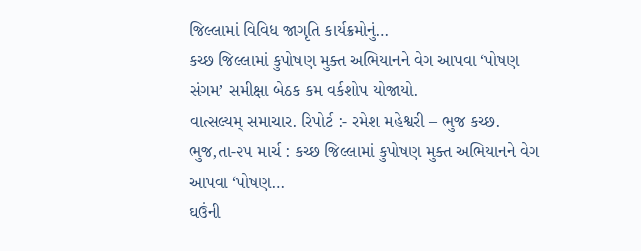જિલ્લામાં વિવિધ જાગૃતિ કાર્યક્રમોનું…
કચ્છ જિલ્લામાં કુપોષણ મુક્ત અભિયાનને વેગ આપવા ‘પોષણ સંગમ’ સમીક્ષા બેઠક કમ વર્કશોપ યોજાયો.
વાત્સલ્યમ્ સમાચાર. રિપોર્ટ :- રમેશ મહેશ્વરી – ભુજ કચ્છ. ભુજ,તા-૨૫ માર્ચ : કચ્છ જિલ્લામાં કુપોષણ મુક્ત અભિયાનને વેગ આપવા ‘પોષણ…
ઘઉંની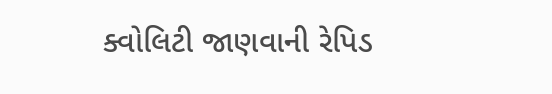ક્વોલિટી જાણવાની રેપિડ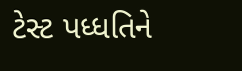ટેસ્ટ પધ્ધતિને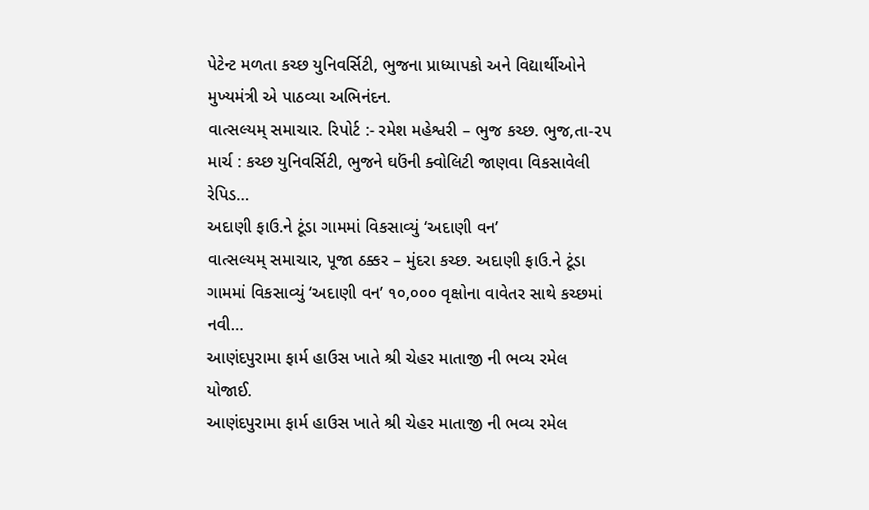પેટેન્ટ મળતા કચ્છ યુનિવર્સિટી, ભુજના પ્રાધ્યાપકો અને વિદ્યાર્થીઓને મુખ્યમંત્રી એ પાઠવ્યા અભિનંદન.
વાત્સલ્યમ્ સમાચાર. રિપોર્ટ :- રમેશ મહેશ્વરી – ભુજ કચ્છ. ભુજ,તા-૨૫ માર્ચ : કચ્છ યુનિવર્સિટી, ભુજને ઘઉંની ક્વોલિટી જાણવા વિકસાવેલી રેપિડ…
અદાણી ફાઉ.ને ટૂંડા ગામમાં વિકસાવ્યું ‘અદાણી વન’
વાત્સલ્યમ્ સમાચાર, પૂજા ઠક્કર – મુંદરા કચ્છ. અદાણી ફાઉ.ને ટૂંડા ગામમાં વિકસાવ્યું ‘અદાણી વન’ ૧૦,૦૦૦ વૃક્ષોના વાવેતર સાથે કચ્છમાં નવી…
આણંદપુરામા ફાર્મ હાઉસ ખાતે શ્રી ચેહર માતાજી ની ભવ્ય રમેલ યોજાઈ.
આણંદપુરામા ફાર્મ હાઉસ ખાતે શ્રી ચેહર માતાજી ની ભવ્ય રમેલ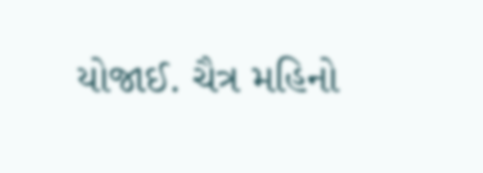યોજાઈ. ચૈત્ર મહિનો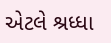એટલે શ્રધ્ધા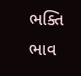ભક્તિ ભાવ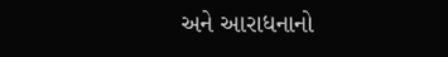અને આરાધનાનો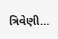ત્રિવેણી…